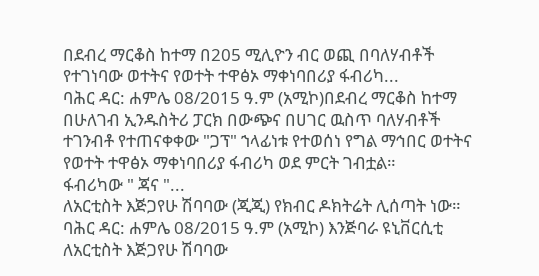በደብረ ማርቆስ ከተማ በ205 ሚሊዮን ብር ወጪ በባለሃብቶች የተገነባው ወተትና የወተት ተዋፅኦ ማቀነባበሪያ ፋብሪካ...
ባሕር ዳር: ሐምሌ 08/2015 ዓ.ም (አሚኮ)በደብረ ማርቆስ ከተማ በሁለገብ ኢንዱስትሪ ፓርክ በውጭና በሀገር ዉስጥ ባለሃብቶች ተገንብቶ የተጠናቀቀው "ጋፕ" ኀላፊነቱ የተወሰነ የግል ማኅበር ወተትና የወተት ተዋፅኦ ማቀነባበሪያ ፋብሪካ ወደ ምርት ገብቷል።
ፋብሪካው " ጃና "...
ለአርቲስት እጅጋየሁ ሽባባው (ጂጂ) የክብር ዶክትሬት ሊሰጣት ነው።
ባሕር ዳር: ሐምሌ 08/2015 ዓ.ም (አሚኮ) እንጅባራ ዩኒቨርሲቲ ለአርቲስት እጅጋየሁ ሽባባው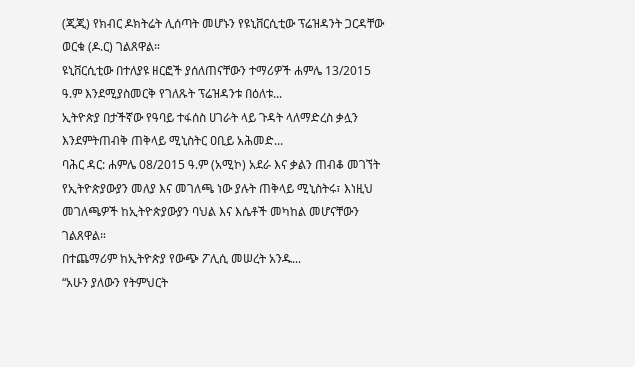(ጂጂ) የክብር ዶክትሬት ሊሰጣት መሆኑን የዩኒቨርሲቲው ፕሬዝዳንት ጋርዳቸው ወርቁ (ዶ.ር) ገልጸዋል።
ዩኒቨርሲቲው በተለያዩ ዘርፎች ያሰለጠናቸውን ተማሪዎች ሐምሌ 13/2015 ዓ.ም እንደሚያስመርቅ የገለጹት ፕሬዝዳንቱ በዕለቱ...
ኢትዮጵያ በታችኛው የዓባይ ተፋሰስ ሀገራት ላይ ጉዳት ላለማድረስ ቃሏን እንደምትጠብቅ ጠቅላይ ሚኒስትር ዐቢይ አሕመድ...
ባሕር ዳር: ሐምሌ 08/2015 ዓ.ም (አሚኮ) አደራ እና ቃልን ጠብቆ መገኘት የኢትዮጵያውያን መለያ እና መገለጫ ነው ያሉት ጠቅላይ ሚኒስትሩ፣ እነዚህ መገለጫዎች ከኢትዮጵያውያን ባህል እና እሴቶች መካከል መሆናቸውን ገልጸዋል።
በተጨማሪም ከኢትዮጵያ የውጭ ፖሊሲ መሠረት አንዱ...
“አሁን ያለውን የትምህርት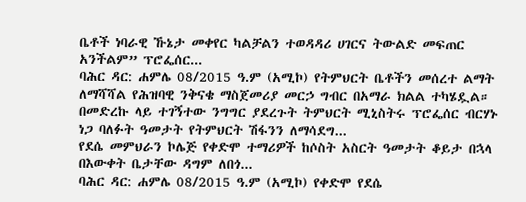ቤቶች ነባራዊ ኹኔታ መቀየር ካልቻልን ተወዳዳሪ ሀገርና ትውልድ መፍጠር አንችልም” ፕሮፌሰር...
ባሕር ዳር: ሐምሌ 08/2015 ዓ.ም (አሚኮ) የትምህርት ቤቶችን መሰረተ ልማት ለማሻሻል የሕዝባዊ ንቅናቄ ማስጀመሪያ መርኃ ግብር በአማራ ክልል ተካሄዷል። በመድረኩ ላይ ተገኝተው ንግግር ያደረጉት ትምህርት ሚኒስትሩ ፕሮፌሰር ብርሃኑ ነጋ ባለፉት ዓመታት የትምህርት ሽፋንን ለማሳደግ...
የደሴ መምህራን ኮሌጅ የቀድሞ ተማሪዎች ከሶስት አስርት ዓመታት ቆይታ በኋላ በእውቀት ቤታቸው ዳግም ለበጎ...
ባሕር ዳር: ሐምሌ 08/2015 ዓ.ም (አሚኮ) የቀድሞ የደሴ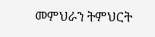መምህራን ትምህርት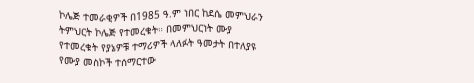ኮሌጅ ተመራቂዎች በ1985 ዓ.ም ነበር ከደሴ መምህራን ትምህርት ኮሌጅ የተመረቁት። በመምህርነት ሙያ የተመረቁት የያኔዎቹ ተማሪዎች ላለፉት ዓመታት በተለያዩ የሙያ መስኮች ተሰማርተው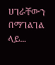ሀገራቸውን በማገልገል ላይ...